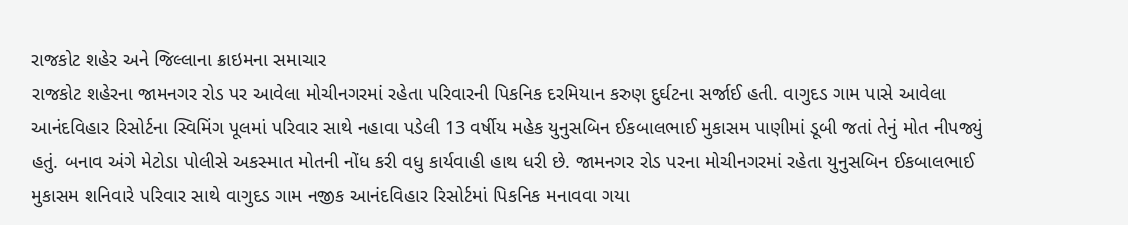રાજકોટ શહેર અને જિલ્લાના ક્રાઇમના સમાચાર
રાજકોટ શહેરના જામનગર રોડ પર આવેલા મોચીનગરમાં રહેતા પરિવારની પિકનિક દરમિયાન કરુણ દુર્ઘટના સર્જાઈ હતી. વાગુદડ ગામ પાસે આવેલા આનંદવિહાર રિસોર્ટના સ્વિમિંગ પૂલમાં પરિવાર સાથે નહાવા પડેલી 13 વર્ષીય મહેક યુનુસબિન ઈકબાલભાઈ મુકાસમ પાણીમાં ડૂબી જતાં તેનું મોત નીપજ્યું હતું. બનાવ અંગે મેટોડા પોલીસે અકસ્માત મોતની નોંધ કરી વધુ કાર્યવાહી હાથ ધરી છે. જામનગર રોડ પરના મોચીનગરમાં રહેતા યુનુસબિન ઈકબાલભાઈ મુકાસમ શનિવારે પરિવાર સાથે વાગુદડ ગામ નજીક આનંદવિહાર રિસોર્ટમાં પિકનિક મનાવવા ગયા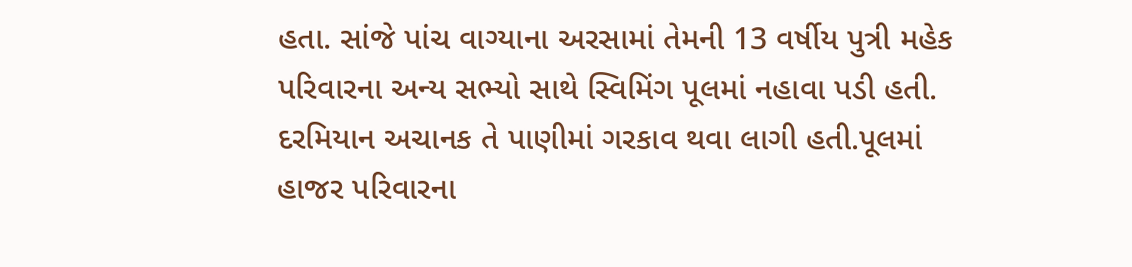હતા. સાંજે પાંચ વાગ્યાના અરસામાં તેમની 13 વર્ષીય પુત્રી મહેક પરિવારના અન્ય સભ્યો સાથે સ્વિમિંગ પૂલમાં નહાવા પડી હતી. દરમિયાન અચાનક તે પાણીમાં ગરકાવ થવા લાગી હતી.પૂલમાં હાજર પરિવારના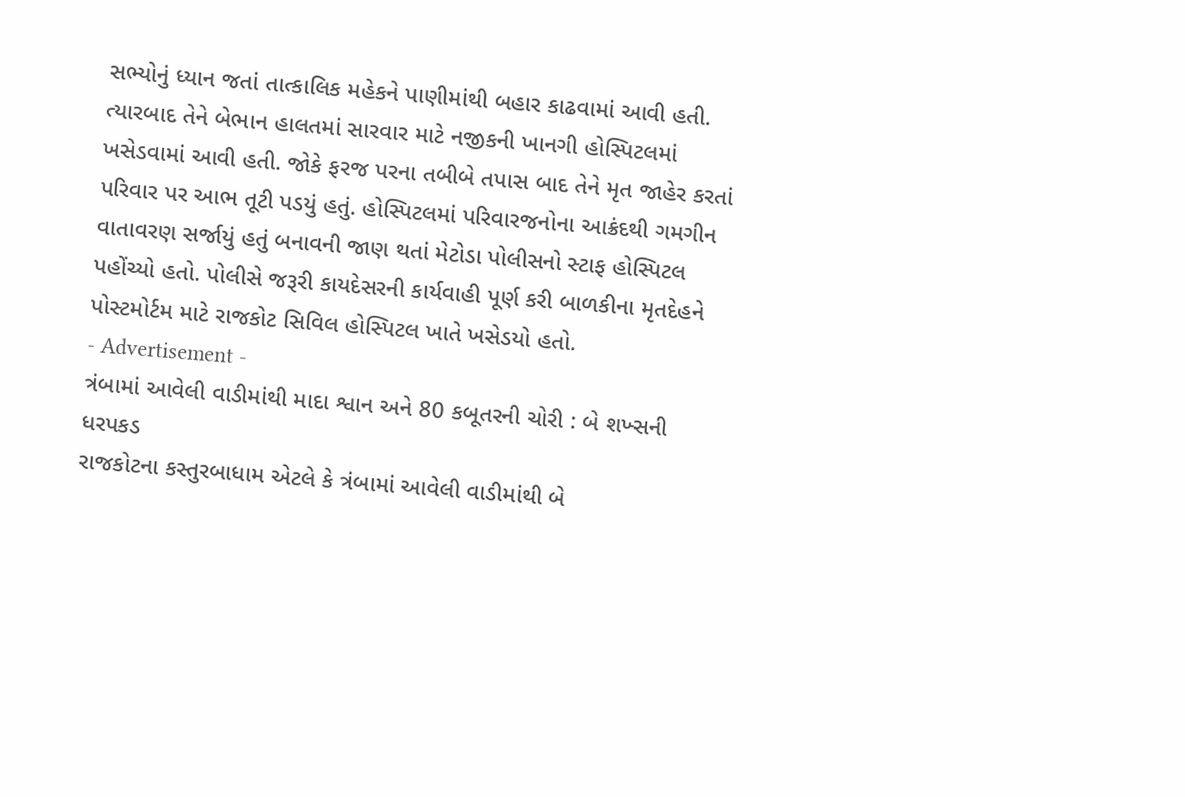સભ્યોનું ધ્યાન જતાં તાત્કાલિક મહેકને પાણીમાંથી બહાર કાઢવામાં આવી હતી. ત્યારબાદ તેને બેભાન હાલતમાં સારવાર માટે નજીકની ખાનગી હોસ્પિટલમાં ખસેડવામાં આવી હતી. જોકે ફરજ પરના તબીબે તપાસ બાદ તેને મૃત જાહેર કરતાં પરિવાર પર આભ તૂટી પડયું હતું. હોસ્પિટલમાં પરિવારજનોના આક્રંદથી ગમગીન વાતાવરણ સર્જાયું હતું બનાવની જાણ થતાં મેટોડા પોલીસનો સ્ટાફ હોસ્પિટલ પહોંચ્યો હતો. પોલીસે જરૂરી કાયદેસરની કાર્યવાહી પૂર્ણ કરી બાળકીના મૃતદેહને પોસ્ટમોર્ટમ માટે રાજકોટ સિવિલ હોસ્પિટલ ખાતે ખસેડયો હતો.
- Advertisement -
ત્રંબામાં આવેલી વાડીમાંથી માદા શ્વાન અને 80 કબૂતરની ચોરી : બે શખ્સની ધરપકડ
રાજકોટના કસ્તુરબાધામ એટલે કે ત્રંબામાં આવેલી વાડીમાંથી બે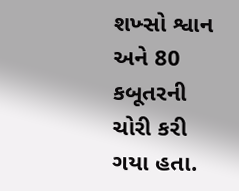શખ્સો શ્વાન અને 80 કબૂતરની ચોરી કરી ગયા હતા.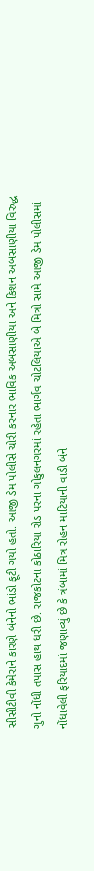સીસીટીવી કેમેરાને કારણે બંનેનો ભાંડો ફૂટી ગયો હતો. આજી ડેમ પોલીસે ચોરી કરનાર ભાવિક અબસાણીયા અને કિશન અબસાણીયા વિરુદ્ધ ગુનો નોંધી તપાસ હાથ ધરી છે. રાજકોટના કોઠારિયા રોડ પરના ગોકુલનગરમાં રહેતા ભાર્ગવ ચોટલિયાએ બે મિત્રો સામે આજી ડેમ પોલીસમાં નોંધાવેલી ફરિયાદમાં જણાવ્યું છે કે ત્રંબામાં મિત્ર રોહન માટિયાની વાડી બંને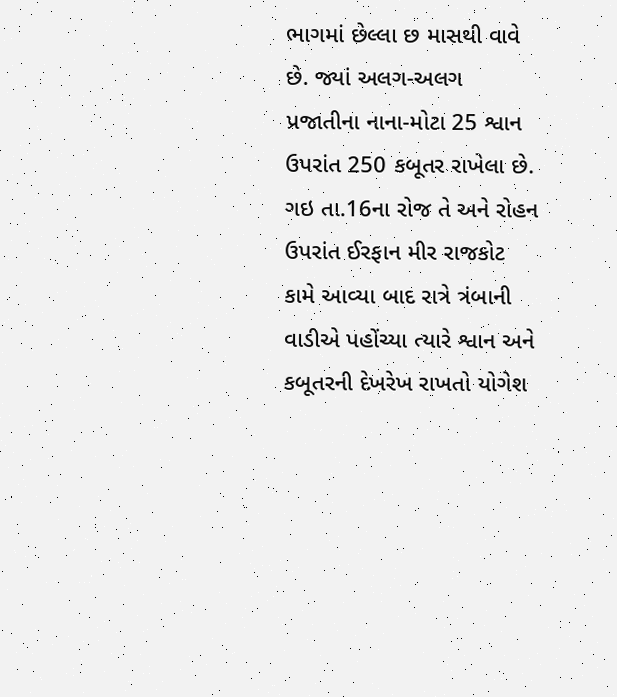ભાગમાં છેલ્લા છ માસથી વાવે છે. જ્યાં અલગ-અલગ પ્રજાતીના નાના-મોટા 25 શ્વાન ઉપરાંત 250 કબૂતર રાખેલા છે. ગઇ તા.16ના રોજ તે અને રોહન ઉપરાંત ઈરફાન મીર રાજકોટ કામે આવ્યા બાદ રાત્રે ત્રંબાની વાડીએ પહોંચ્યા ત્યારે શ્વાન અને કબૂતરની દેખરેખ રાખતો યોગેશ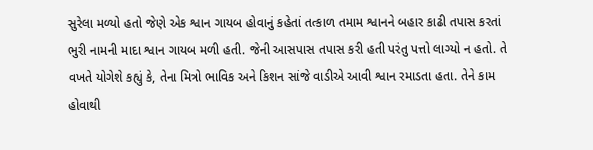સુરેલા મળ્યો હતો જેણે એક શ્વાન ગાયબ હોવાનું કહેતાં તત્કાળ તમામ શ્વાનને બહાર કાઢી તપાસ કરતાં ભુરી નામની માદા શ્વાન ગાયબ મળી હતી. જેની આસપાસ તપાસ કરી હતી પરંતુ પત્તો લાગ્યો ન હતો. તે વખતે યોગેશે કહ્યું કે, તેના મિત્રો ભાવિક અને કિશન સાંજે વાડીએ આવી શ્વાન રમાડતા હતા. તેને કામ હોવાથી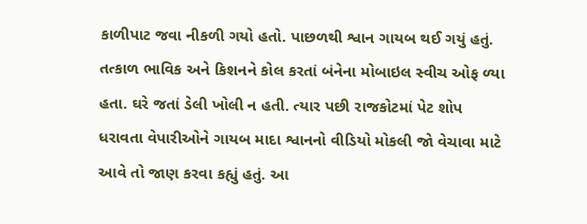કાળીપાટ જવા નીકળી ગયો હતો. પાછળથી શ્વાન ગાયબ થઈ ગયું હતું. તત્કાળ ભાવિક અને કિશનને કોલ કરતાં બંનેના મોબાઇલ સ્વીચ ઓફ ળ્યા હતા. ઘરે જતાં ડેલી ખોલી ન હતી. ત્યાર પછી રાજકોટમાં પેટ શોપ ધરાવતા વેપારીઓને ગાયબ માદા શ્વાનનો વીડિયો મોકલી જો વેચાવા માટે આવે તો જાણ કરવા કહ્યું હતું. આ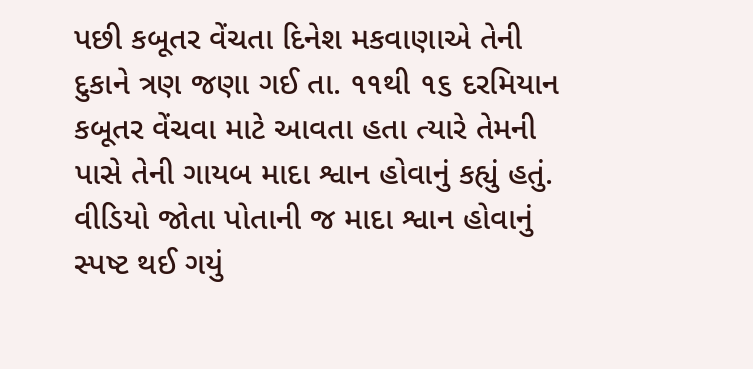પછી કબૂતર વેંચતા દિનેશ મકવાણાએ તેની દુકાને ત્રણ જણા ગઈ તા. ૧૧થી ૧૬ દરમિયાન કબૂતર વેંચવા માટે આવતા હતા ત્યારે તેમની પાસે તેની ગાયબ માદા શ્વાન હોવાનું કહ્યું હતું. વીડિયો જોતા પોતાની જ માદા શ્વાન હોવાનું સ્પષ્ટ થઈ ગયું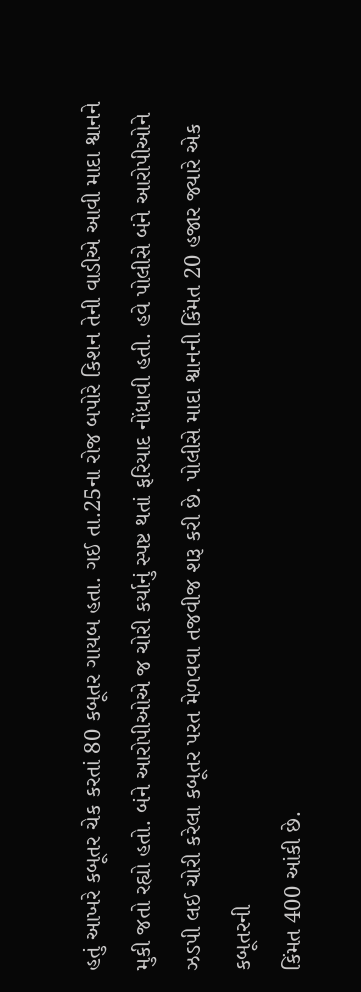હતું આખરે કબૂતર ચેક કરતાં 80 કબૂતર ગાયબ હતા. ગઈ તા.25ના રોજ બપોરે કિશન તેની વાડીએ આવી માદા શ્વાનને મુકી જતો રહ્યો હતો. બંને આરોપીઓએ જ ચોરી કર્યાનું સ્પષ્ટ થતાં ફરિયાદ નોંધાવી હતી. હવે પોલીસે બંને આરોપીઓને ઝડપી લઈ ચોરી કરેલા કબૂતર પરત મેળવવા તજવીજ શરૂ કરી છે. પોલીસે માદા શ્વાનની કિંમત 20 હજાર જ્યારે એક કબૂતરની
કિંમત 400 આંકી છે.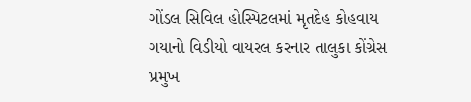ગોંડલ સિવિલ હોસ્પિટલમાં મૃતદેહ કોહવાય ગયાનો વિડીયો વાયરલ કરનાર તાલુકા કોંગ્રેસ પ્રમુખ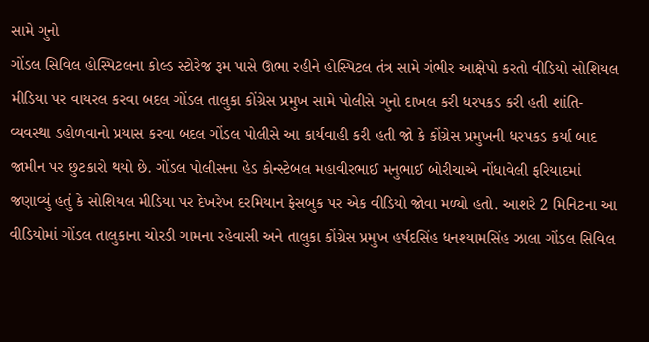સામે ગુનો
ગોંડલ સિવિલ હોસ્પિટલના કોલ્ડ સ્ટોરેજ રૂમ પાસે ઊભા રહીને હોસ્પિટલ તંત્ર સામે ગંભીર આક્ષેપો કરતો વીડિયો સોશિયલ મીડિયા પર વાયરલ કરવા બદલ ગોંડલ તાલુકા કોંગ્રેસ પ્રમુખ સામે પોલીસે ગુનો દાખલ કરી ધરપકડ કરી હતી શાંતિ-વ્યવસ્થા ડહોળવાનો પ્રયાસ કરવા બદલ ગોંડલ પોલીસે આ કાર્યવાહી કરી હતી જો કે કોંગ્રેસ પ્રમુખની ધરપકડ કર્યા બાદ જામીન પર છુટકારો થયો છે. ગોંડલ પોલીસના હેડ કોન્સ્ટેબલ મહાવીરભાઈ મનુભાઈ બોરીચાએ નોંધાવેલી ફરિયાદમાં જણાવ્યું હતું કે સોશિયલ મીડિયા પર દેખરેખ દરમિયાન ફેસબુક પર એક વીડિયો જોવા મળ્યો હતો. આશરે 2 મિનિટના આ વીડિયોમાં ગોંડલ તાલુકાના ચોરડી ગામના રહેવાસી અને તાલુકા કોંગ્રેસ પ્રમુખ હર્ષદસિંહ ધનશ્યામસિંહ ઝાલા ગોંડલ સિવિલ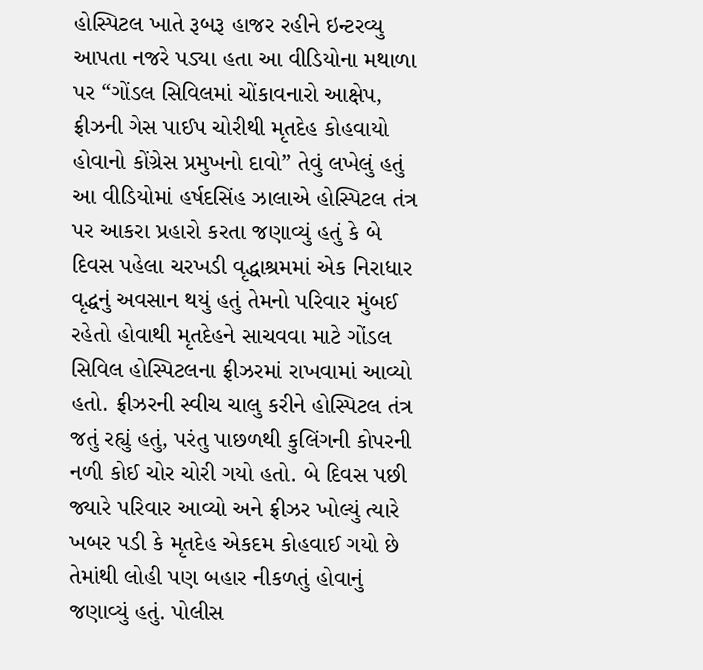હોસ્પિટલ ખાતે રૂબરૂ હાજર રહીને ઇન્ટરવ્યુ આપતા નજરે પડ્યા હતા આ વીડિયોના મથાળા પર “ગોંડલ સિવિલમાં ચોંકાવનારો આક્ષેપ, ફ્રીઝની ગેસ પાઈપ ચોરીથી મૃતદેહ કોહવાયો હોવાનો કોંગ્રેસ પ્રમુખનો દાવો” તેવું લખેલું હતું આ વીડિયોમાં હર્ષદસિંહ ઝાલાએ હોસ્પિટલ તંત્ર પર આકરા પ્રહારો કરતા જણાવ્યું હતું કે બે દિવસ પહેલા ચરખડી વૃદ્ધાશ્રમમાં એક નિરાધાર વૃદ્ધનું અવસાન થયું હતું તેમનો પરિવાર મુંબઈ રહેતો હોવાથી મૃતદેહને સાચવવા માટે ગોંડલ સિવિલ હોસ્પિટલના ફ્રીઝરમાં રાખવામાં આવ્યો હતો. ફ્રીઝરની સ્વીચ ચાલુ કરીને હોસ્પિટલ તંત્ર જતું રહ્યું હતું, પરંતુ પાછળથી કુલિંગની કોપરની નળી કોઈ ચોર ચોરી ગયો હતો. બે દિવસ પછી જ્યારે પરિવાર આવ્યો અને ફ્રીઝર ખોલ્યું ત્યારે ખબર પડી કે મૃતદેહ એકદમ કોહવાઈ ગયો છે તેમાંથી લોહી પણ બહાર નીકળતું હોવાનું જણાવ્યું હતું. પોલીસ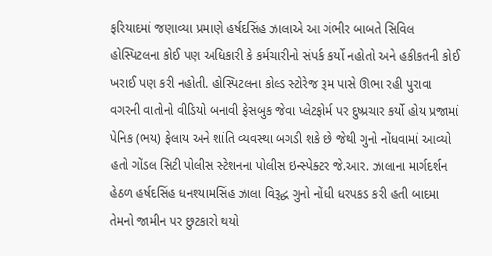ફરિયાદમાં જણાવ્યા પ્રમાણે હર્ષદસિંહ ઝાલાએ આ ગંભીર બાબતે સિવિલ હોસ્પિટલના કોઈ પણ અધિકારી કે કર્મચારીનો સંપર્ક કર્યો નહોતો અને હકીકતની કોઈ ખરાઈ પણ કરી નહોતી. હોસ્પિટલના કોલ્ડ સ્ટોરેજ રૂમ પાસે ઊભા રહી પુરાવા વગરની વાતોનો વીડિયો બનાવી ફેસબુક જેવા પ્લેટફોર્મ પર દુષ્પ્રચાર કર્યો હોય પ્રજામાં પેનિક (ભય) ફેલાય અને શાંતિ વ્યવસ્થા બગડી શકે છે જેથી ગુનો નોંધવામાં આવ્યો હતો ગોંડલ સિટી પોલીસ સ્ટેશનના પોલીસ ઇન્સ્પેક્ટર જે.આર. ઝાલાના માર્ગદર્શન હેઠળ હર્ષદસિંહ ધનશ્યામસિંહ ઝાલા વિરૂદ્ધ ગુનો નોંધી ધરપકડ કરી હતી બાદમા તેમનો જામીન પર છુટકારો થયો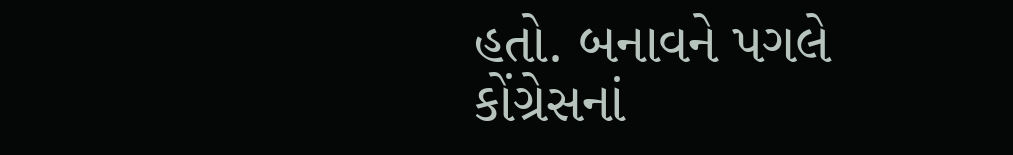હતો. બનાવને પગલે કોંગ્રેસનાં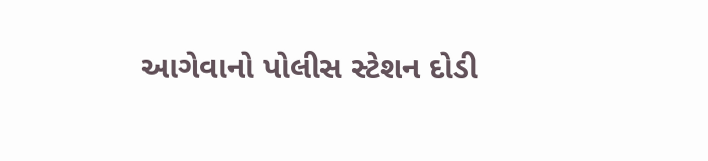આગેવાનો પોલીસ સ્ટેશન દોડી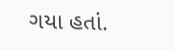ગયા હતાં.